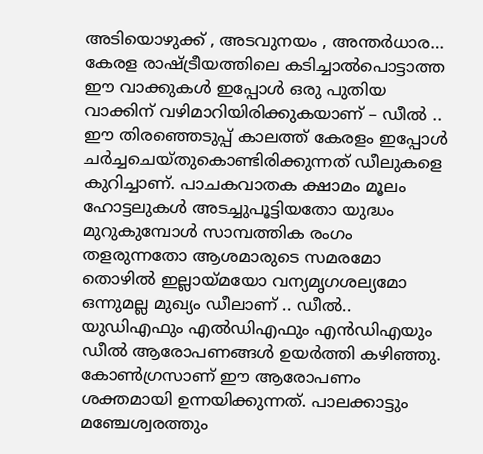അടിയൊഴുക്ക് , അടവുനയം , അന്തർധാര… കേരള രാഷ്ട്രീയത്തിലെ കടിച്ചാൽപൊട്ടാത്ത ഈ വാക്കുകൾ ഇപ്പോൾ ഒരു പുതിയ വാക്കിന് വഴിമാറിയിരിക്കുകയാണ് – ഡീൽ .. ഈ തിരഞ്ഞെടുപ്പ് കാലത്ത് കേരളം ഇപ്പോൾ ചർച്ചചെയ്തുകൊണ്ടിരിക്കുന്നത് ഡീലുകളെ കുറിച്ചാണ്. പാചകവാതക ക്ഷാമം മൂലം ഹോട്ടലുകൾ അടച്ചുപൂട്ടിയതോ യുദ്ധം മുറുകുമ്പോൾ സാമ്പത്തിക രംഗം തളരുന്നതോ ആശമാരുടെ സമരമോ തൊഴിൽ ഇല്ലായ്മയോ വന്യമൃഗശല്യമോ ഒന്നുമല്ല മുഖ്യം ഡീലാണ് .. ഡീൽ..
യുഡിഎഫും എൽഡിഎഫും എൻഡിഎയും ഡീൽ ആരോപണങ്ങൾ ഉയർത്തി കഴിഞ്ഞു. കോൺഗ്രസാണ് ഈ ആരോപണം ശക്തമായി ഉന്നയിക്കുന്നത്. പാലക്കാട്ടും മഞ്ചേശ്വരത്തും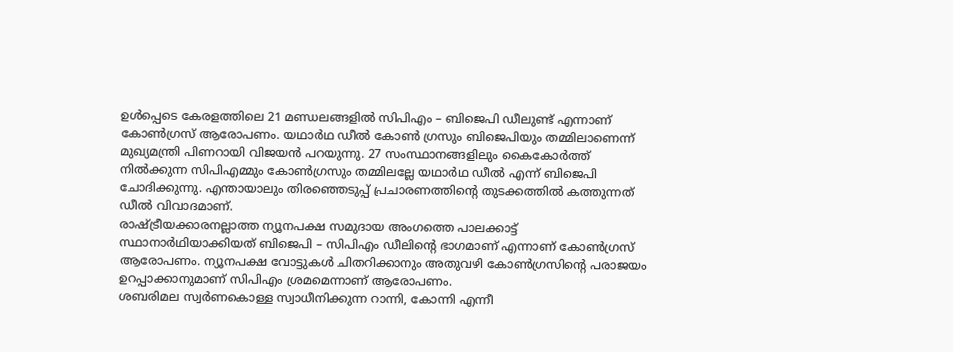ഉൾപ്പെടെ കേരളത്തിലെ 21 മണ്ഡലങ്ങളിൽ സിപിഎം – ബിജെപി ഡീലുണ്ട് എന്നാണ് കോൺഗ്രസ് ആരോപണം. യഥാർഥ ഡീൽ കോൺ ഗ്രസും ബിജെപിയും തമ്മിലാണെന്ന് മുഖ്യമന്ത്രി പിണറായി വിജയൻ പറയുന്നു. 27 സംസ്ഥാനങ്ങളിലും കൈകോർത്ത് നിൽക്കുന്ന സിപിഎമ്മും കോൺഗ്രസും തമ്മിലല്ലേ യഥാർഥ ഡീൽ എന്ന് ബിജെപി ചോദിക്കുന്നു. എന്തായാലും തിരഞ്ഞെടുപ്പ് പ്രചാരണത്തിന്റെ തുടക്കത്തിൽ കത്തുന്നത് ഡീൽ വിവാദമാണ്.
രാഷ്ട്രീയക്കാരനല്ലാത്ത ന്യൂനപക്ഷ സമുദായ അംഗത്തെ പാലക്കാട്ട് സ്ഥാനാർഥിയാക്കിയത് ബിജെപി – സിപിഎം ഡീലിൻ്റെ ഭാഗമാണ് എന്നാണ് കോൺഗ്രസ് ആരോപണം. ന്യൂനപക്ഷ വോട്ടുകൾ ചിതറിക്കാനും അതുവഴി കോൺഗ്രസിൻ്റെ പരാജയം ഉറപ്പാക്കാനുമാണ് സിപിഎം ശ്രമമെന്നാണ് ആരോപണം.
ശബരിമല സ്വർണകൊള്ള സ്വാധീനിക്കുന്ന റാന്നി, കോന്നി എന്നീ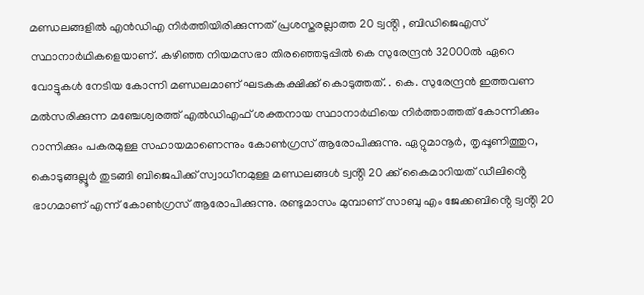മണ്ഡലങ്ങളിൽ എൻഡിഎ നിർത്തിയിരിക്കുന്നത് പ്രശസ്തരല്ലാത്ത 20 ട്വൻ്റി , ബിഡിജെഎസ് സ്ഥാനാർഥികളെയാണ്. കഴിഞ്ഞ നിയമസഭാ തിരഞ്ഞെടുപ്പിൽ കെ സുരേന്ദ്രൻ 32000ൽ ഏറെ വോട്ടുകൾ നേടിയ കോന്നി മണ്ഡലമാണ് ഘടകകക്ഷിക്ക് കൊടുത്തത്. . കെ. സുരേന്ദ്രൻ ഇത്തവണ മൽസരിക്കുന്ന മഞ്ചേശ്വരത്ത് എൽഡിഎഫ് ശക്തനായ സ്ഥാനാർഥിയെ നിർത്താത്തത് കോന്നിക്കും റാന്നിക്കും പകരമുള്ള സഹായമാണെന്നും കോൺഗ്രസ് ആരോപിക്കുന്നു. ഏറ്റുമാനൂർ, തൃപ്പൂണിത്തുറ, കൊടുങ്ങല്ലൂർ തുടങ്ങി ബിജെപിക്ക് സ്വാധീനമുള്ള മണ്ഡലങ്ങൾ ട്വൻ്റി 20 ക്ക് കൈമാറിയത് ഡീലിൻ്റെ ഭാഗമാണ് എന്ന് കോൺഗ്രസ് ആരോപിക്കുന്നു. രണ്ടുമാസം മുമ്പാണ് സാബു എം ജേക്കബിൻ്റെ ട്വൻ്റി 20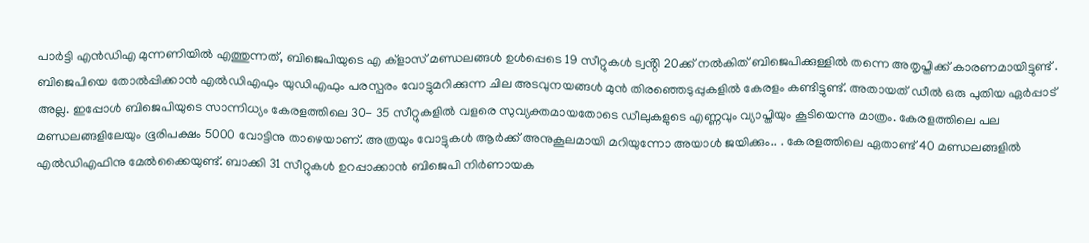പാർട്ടി എൻഡിഎ മുന്നണിയിൽ എത്തുന്നത്, ബിജെപിയുടെ എ ക്ളാസ് മണ്ഡലങ്ങൾ ഉൾപ്പെടെ 19 സീറ്റുകൾ ട്വൻ്റി 20ക്ക് നൽകിത് ബിജെപിക്കുള്ളിൽ തന്നെ അതൃപ്തിക്ക് കാരണമായിട്ടുണ്ട് .
ബിജെപിയെ തോൽപ്പിക്കാൻ എൽഡിഎഫും യുഡിഎഫും പരസ്പരം വോട്ടുമറിക്കുന്ന ചില അടവുനയങ്ങൾ മുൻ തിരഞ്ഞെടുപ്പുകളിൽ കേരളം കണ്ടിട്ടുണ്ട്. അതായത് ഡീൽ ഒരു പുതിയ ഏർപ്പാട് അല്ല. ഇപ്പോൾ ബിജെപിയുടെ സാന്നിധ്യം കേരളത്തിലെ 30- 35 സീറ്റുകളിൽ വളരെ സുവ്യക്തമായതോടെ ഡീലുകളുടെ എണ്ണവും വ്യാപ്തിയും കൂടിയെന്നു മാത്രം. കേരളത്തിലെ പല മണ്ഡലങ്ങളിലേയും ഭൂരിപക്ഷം 5000 വോട്ടിനു താഴെയാണ്. അത്രയും വോട്ടുകൾ ആർക്ക് അനുകൂലമായി മറിയുന്നോ അയാൾ ജയിക്കും.. . കേരളത്തിലെ ഏതാണ്ട് 40 മണ്ഡലങ്ങളിൽ എൽഡിഎഫിനു മേൽക്കൈയുണ്ട്. ബാക്കി 31 സീറ്റുകൾ ഉറപ്പാക്കാൻ ബിജെപി നിർണായക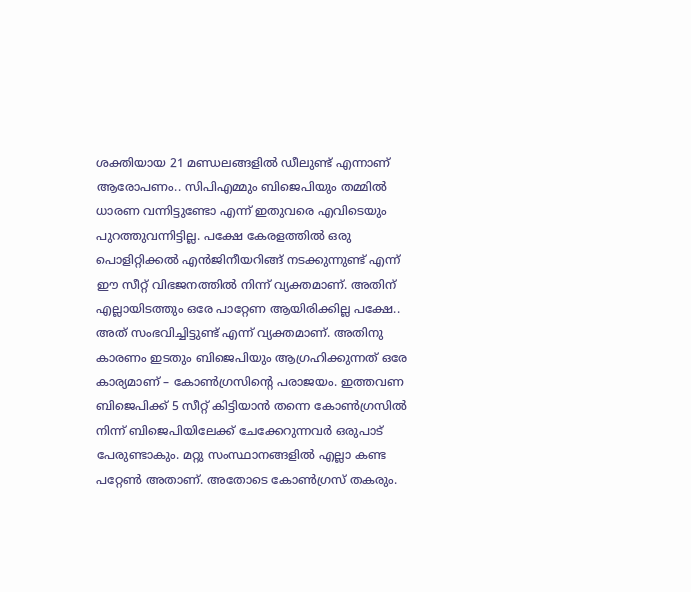ശക്തിയായ 21 മണ്ഡലങ്ങളിൽ ഡീലുണ്ട് എന്നാണ് ആരോപണം.. സിപിഎമ്മും ബിജെപിയും തമ്മിൽ ധാരണ വന്നിട്ടുണ്ടോ എന്ന് ഇതുവരെ എവിടെയും പുറത്തുവന്നിട്ടില്ല. പക്ഷേ കേരളത്തിൽ ഒരു പൊളിറ്റിക്കൽ എൻജിനീയറിങ്ങ് നടക്കുന്നുണ്ട് എന്ന് ഈ സീറ്റ് വിഭജനത്തിൽ നിന്ന് വ്യക്തമാണ്. അതിന് എല്ലായിടത്തും ഒരേ പാറ്റേണ ആയിരിക്കില്ല പക്ഷേ.. അത് സംഭവിച്ചിട്ടുണ്ട് എന്ന് വ്യക്തമാണ്. അതിനു കാരണം ഇടതും ബിജെപിയും ആഗ്രഹിക്കുന്നത് ഒരേ കാര്യമാണ് – കോൺഗ്രസിൻ്റെ പരാജയം. ഇത്തവണ ബിജെപിക്ക് 5 സീറ്റ് കിട്ടിയാൻ തന്നെ കോൺഗ്രസിൽ നിന്ന് ബിജെപിയിലേക്ക് ചേക്കേറുന്നവർ ഒരുപാട് പേരുണ്ടാകും. മറ്റു സംസ്ഥാനങ്ങളിൽ എല്ലാ കണ്ട പറ്റേൺ അതാണ്. അതോടെ കോൺഗ്രസ് തകരും.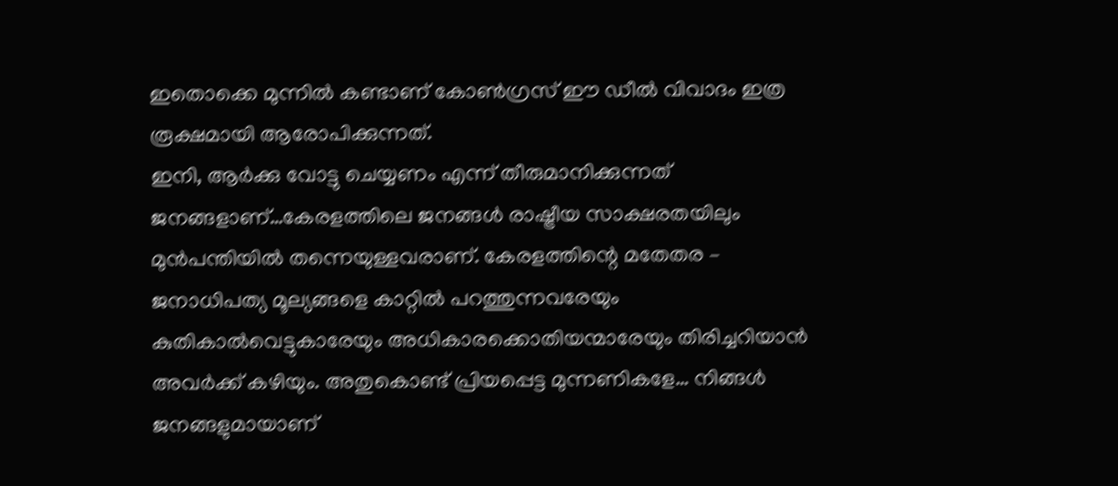ഇതൊക്കെ മുന്നിൽ കണ്ടാണ് കോൺഗ്രസ് ഈ ഡീൽ വിവാദം ഇത്ര രൂക്ഷമായി ആരോപിക്കുന്നത്.
ഇനി, ആർക്കു വോട്ടു ചെയ്യണം എന്ന് തീരുമാനിക്കുന്നത് ജനങ്ങളാണ്…കേരളത്തിലെ ജനങ്ങൾ രാഷ്ട്രീയ സാക്ഷരതയിലും മുൻപന്തിയിൽ തന്നെയുള്ളവരാണ്. കേരളത്തിന്റെ മതേതര – ജനാധിപത്യ മൂല്യങ്ങളെ കാറ്റിൽ പറത്തുന്നവരേയും കുതികാൽവെട്ടുകാരേയും അധികാരക്കൊതിയന്മാരേയും തിരിച്ചറിയാൻ അവർക്ക് കഴിയും. അതുകൊണ്ട് പ്രിയപ്പെട്ട മുന്നണികളേ… നിങ്ങൾ ജനങ്ങളുമായാണ്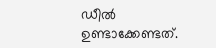ഡീൽ ഉണ്ടാക്കേണ്ടത്.